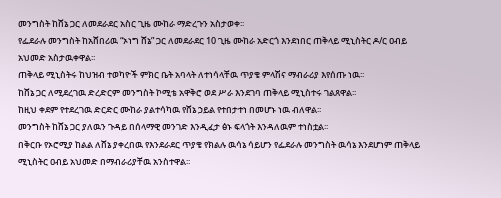መንግስት ከሸኔ ጋር ለመደራደር አስር ጊዜ ሙከራ ማድረጉን አስታወቀ፡፡
የፌደራሉ መንግስት ከአሸበሪዉ “ኦነግ ሸኔ” ጋር ለመደራደር 10 ጊዜ ሙከራ አድርጎ እንደነበር ጠቅላይ ሚኒስትር ዶ/ር ዐብይ አህመድ አስታዉቀዋል፡፡
ጠቅላይ ሚኒስትሩ ከህዝብ ተወካዮች ምክር ቤት አባላት ለተነሳላቸዉ ጥያቄ ምላሽና ማብራሪያ እየሰጡ ነዉ፡፡
ከሸኔ ጋር ለሚደረገዉ ድረድርም መንግስት ኮሚቴ አዋቅሮ ወደ ሥራ እንደገባ ጠቅላይ ሚኒስተሩ ገልጸዋል፡፡
ከዚህ ቀደም የተደረገዉ ድርድር ሙከራ ያልተሳካዉ የሸኔ ኃይል የተበታተነ በመሆኑ ነዉ ብለዋል፡፡
መንግስት ከሸኔ ጋር ያለዉን ጉዳይ በሰላማዊ መንገድ እንዲፈታ ፅኑ ፍላጎት እንዳለዉም ተነስቷል፡፡
በቅርቡ የኦሮሚያ ከልል ለሸኔ ያቀረበዉ የእንደራደር ጥያቄ የክልሉ ዉሳኔ ሳይሆን የፌደራሉ መንግስት ዉሳኔ እንደሆነም ጠቅላይ ሚኒስትር ዐብይ አህመድ በማብራሪያቸዉ አንስተዋል፡፡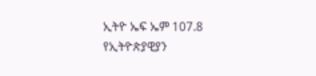ኢትዮ ኤፍ ኤም 107.8 የኢትዮጵያዊያን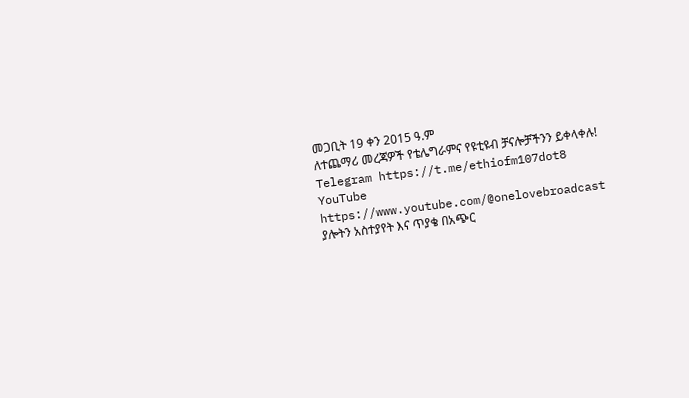መጋቢት 19 ቀን 2015 ዓ.ም
ለተጨማሪ መረጃዎች የቴሌግራምና የዩቲዩብ ቻናሎቻችንን ይቀላቀሉ!
Telegram https://t.me/ethiofm107dot8
YouTube https://www.youtube.com/@onelovebroadcast
ያሎትን አስተያየት እና ጥያቄ በአጭር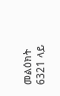መልዕክት 6321 ላይ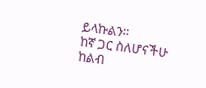ይላኩልን።
ከኛ ጋር ስለሆናችሁ ከልብ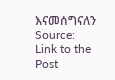እናመሰግናለን
Source: Link to the Post